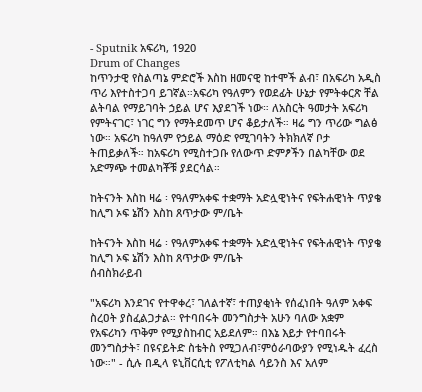- Sputnik አፍሪካ, 1920
Drum of Changes
ከጥንታዊ የስልጣኔ ምድሮች እስከ ዘመናዊ ከተሞች ልብ፣ በአፍሪካ አዲስ ጥሪ እየተስተጋባ ይገኛል።አፍሪካ የዓለምን የወደፊት ሁኔታ የምትቀርጽ ቸል ልትባል የማይገባት ኃይል ሆና እያደገች ነው። ለአስርት ዓመታት አፍሪካ የምትናገር፣ ነገር ግን የማትደመጥ ሆና ቆይታለች። ዛሬ ግን ጥሪው ግልፅ ነው። አፍሪካ ከዓለም የኃይል ማዕድ የሚገባትን ትክክለኛ ቦታ ትጠይቃለች። ከአፍሪካ የሚስተጋቡ የለውጥ ድምፆችን በልካቸው ወደ አድማጭ ተመልካቾቹ ያደርሳል።

ከትናንት እስከ ዛሬ ፡ የዓለምአቀፍ ተቋማት አድሏዊነትና የፍትሐዊነት ጥያቄ ከሊግ ኦፍ ኔሽን እስከ ጸጥታው ም/ቤት

ከትናንት እስከ ዛሬ ፡ የዓለምአቀፍ ተቋማት አድሏዊነትና የፍትሐዊነት ጥያቄ ከሊግ ኦፍ ኔሽን እስከ ጸጥታው ም/ቤት
ሰብስክራይብ

"አፍሪካ እንደገና የተዋቀረ፣ ገለልተኛ፣ ተጠያቂነት የሰፈነበት ዓለም አቀፍ ስረዐት ያስፈልጋታል። የተባበሩት መንግስታት አሁን ባለው አቋም የአፍሪካን ጥቅም የሚያስከብር አይደለም። በእኔ እይታ የተባበሩት መንግስታት፣ በዩናይትድ ስቴትስ የሚጋለብ፣ምዕራባውያን የሚነዱት ፈረስ ነው።" - ሲሉ በዲላ ዩኒቨርሲቲ የፖለቲካል ሳይንስ እና አለም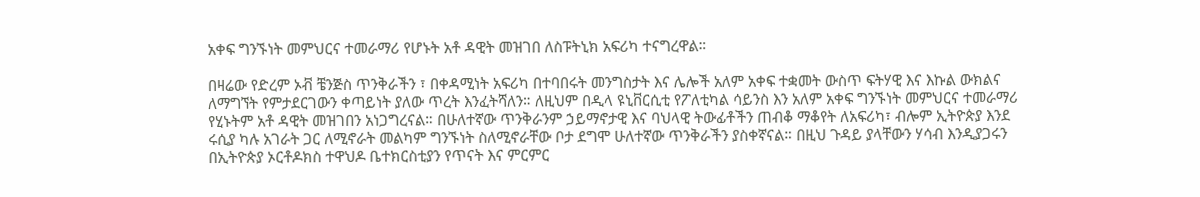አቀፍ ግንኙነት መምህርና ተመራማሪ የሆኑት አቶ ዳዊት መዝገበ ለስፑትኒክ አፍሪካ ተናግረዋል።

በዛሬው የድረም ኦቭ ቼንጅስ ጥንቅራችን ፣ በቀዳሚነት አፍሪካ በተባበሩት መንግስታት እና ሌሎች አለም አቀፍ ተቋመት ውስጥ ፍትሃዊ እና እኩል ውክልና ለማግኘት የምታደርገውን ቀጣይነት ያለው ጥረት እንፈትሻለን። ለዚህም በዲላ ዩኒቨርሲቲ የፖለቲካል ሳይንስ እን አለም አቀፍ ግንኙነት መምህርና ተመራማሪ የሂኑትም አቶ ዳዊት መዝገበን አነጋግረናል። በሁለተኛው ጥንቅራንም ኃይማኖታዊ እና ባህላዊ ትውፊቶችን ጠብቆ ማቆየት ለአፍሪካ፣ ብሎም ኢትዮጵያ እንደ ሩሲያ ካሉ አገራት ጋር ለሚኖራት መልካም ግንኙነት ስለሚኖራቸው ቦታ ደግሞ ሁለተኛው ጥንቅራችን ያስቀኛናል። በዚህ ጉዳይ ያላቸውን ሃሳብ እንዲያጋሩን በኢትዮጵያ ኦርቶዶክስ ተዋህዶ ቤተክርስቲያን የጥናት እና ምርምር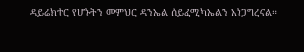ዳይሬክተር የሆኑትን መምህር ዳንኤል ሰይፈሚካኤልን አነጋግረናል።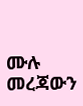ሙሉ መረጃውን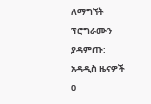ለማግኘት ፕሮግራሙን ያዳምጡ:
አዳዲስ ዜናዎች
0